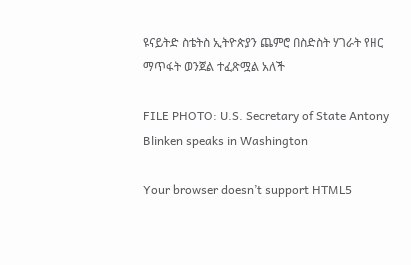ዩናይትድ ስቴትስ ኢትዮጵያን ጨምሮ በስድስት ሃገራት የዘር ማጥፋት ወንጀል ተፈጽሟል አለች

FILE PHOTO: U.S. Secretary of State Antony Blinken speaks in Washington

Your browser doesn’t support HTML5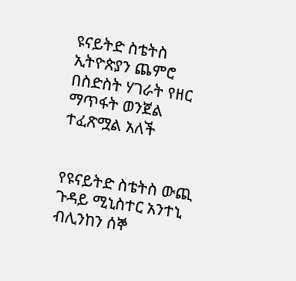ዩናይትድ ስቴትስ ኢትዮጵያን ጨምሮ በስድስት ሃገራት የዘር ማጥፋት ወንጀል ተፈጽሟል አለች


የዩናይትድ ስቴትስ ውጪ ጉዳይ ሚኒስተር አንተኒ ብሊንከን ሰኞ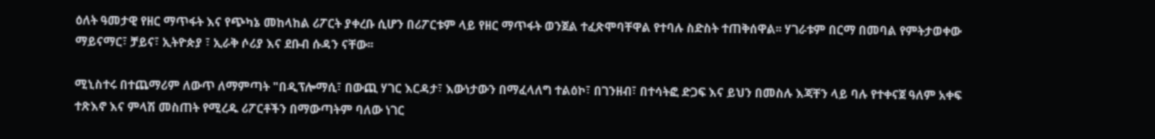ዕለት ዓመታዊ የዘር ማጥፋት እና የጭካኔ መከላከል ሪፖርት ያቀረቡ ሲሆን በሪፖርቱም ላይ የዘር ማጥፋት ወንጀል ተፈጽሞባቸዋል የተባሉ ስድስት ተጠቅሰዋል፡፡ ሃገራቱም በርማ በመባል የምትታወቀው ማይናማር፣ ቻይና፣ ኢትዮጵያ ፣ ኢራቅ ሶሪያ እና ደቡብ ሱዳን ናቸው፡፡

ሚኒስተሩ በተጨማሪም ለውጥ ለማምጣት "በዲፕሎማሲ፣ በውጪ ሃገር እርዳታ፣ እውነታውን በማፈላለግ ተልዕኮ፣ በገንዘብ፣ በተሳትፎ ድጋፍ እና ይህን በመስሉ እጃቸን ላይ ባሉ የተቀናጀ ዓለም አቀፍ ተጽእኖ እና ምላሽ መስጠት የሚረዱ ሪፖርቶችን በማውጣትም ባለው ነገር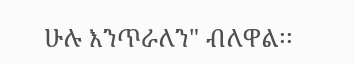ሁሉ እንጥራለን" ብለዋል፡፡